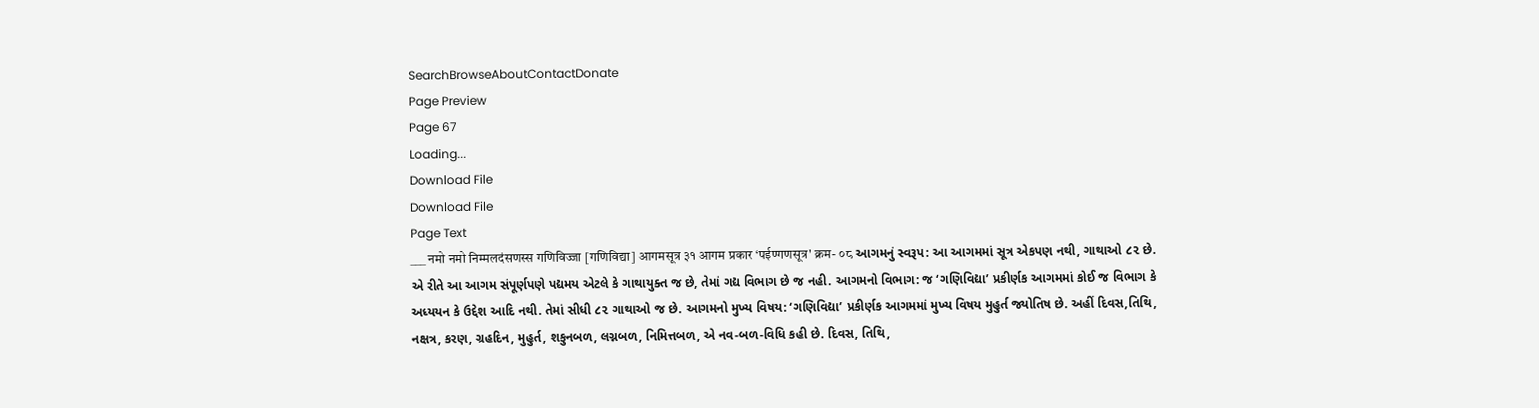SearchBrowseAboutContactDonate
Page Preview
Page 67
Loading...
Download File
Download File
Page Text
___ नमो नमो निम्मलदंसणस्स गणिविज्जा [गणिविद्या] आगमसूत्र ३१ आगम प्रकार ‘पईण्गणसूत्र' क्रम- ०८ આગમનું સ્વરૂપ: આ આગમમાં સૂત્ર એકપણ નથી, ગાથાઓ ૮૨ છે. એ રીતે આ આગમ સંપૂર્ણપણે પદ્યમય એટલે કે ગાથાયુક્ત જ છે, તેમાં ગદ્ય વિભાગ છે જ નહી. આગમનો વિભાગ: જ ‘ગણિવિદ્યા’ પ્રકીર્ણક આગમમાં કોઈ જ વિભાગ કે અધ્યયન કે ઉદ્દેશ આદિ નથી. તેમાં સીધી ૮૨ ગાથાઓ જ છે. આગમનો મુખ્ય વિષય: ‘ગણિવિદ્યા’ પ્રકીર્ણક આગમમાં મુખ્ય વિષય મુહુર્ત જ્યોતિષ છે. અહીં દિવસ,તિથિ, નક્ષત્ર, કરણ, ગ્રહદિન, મુહુર્ત, શકુનબળ, લગ્નબળ, નિમિત્તબળ, એ નવ-બળ-વિધિ કહી છે. દિવસ, તિથિ,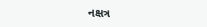નક્ષત્ર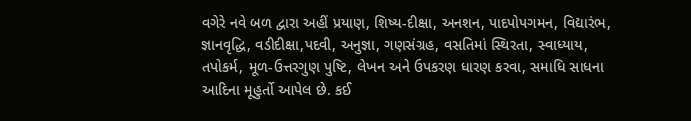વગેરે નવે બળ દ્વારા અહીં પ્રયાણ, શિષ્ય-દીક્ષા, અનશન, પાદપોપગમન, વિદ્યારંભ, જ્ઞાનવૃદ્ધિ, વડીદીક્ષા,પદવી, અનુજ્ઞા, ગણસંગ્રહ, વસતિમાં સ્થિરતા, સ્વાધ્યાય, તપોકર્મ, મૂળ-ઉત્તરગુણ પુષ્ટિ, લેખન અને ઉપકરણ ધારણ કરવા, સમાધિ સાધના આદિના મૂહુર્તો આપેલ છે. કઈ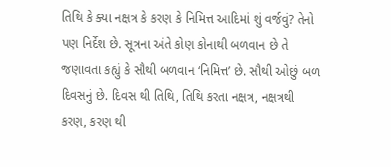તિથિ કે ક્યા નક્ષત્ર કે કરણ કે નિમિત્ત આદિમાં શું વર્જવું? તેનો પણ નિર્દેશ છે. સૂત્રના અંતે કોણ કોનાથી બળવાન છે તે જણાવતા કહ્યું કે સૌથી બળવાન ‘નિમિત્ત’ છે. સૌથી ઓછું બળ દિવસનું છે. દિવસ થી તિથિ, તિથિ કરતા નક્ષત્ર, નક્ષત્રથી કરણ, કરણ થી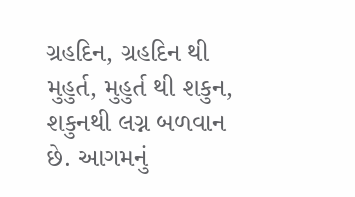ગ્રહદિન, ગ્રહદિન થી મુહુર્ત, મુહુર્ત થી શકુન, શકુનથી લગ્ન બળવાન છે. આગમનું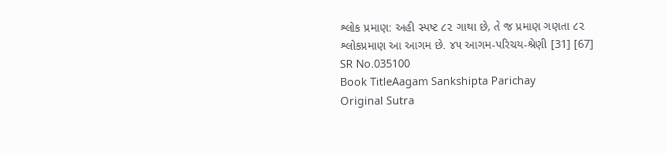શ્લોક પ્રમાણ: અહી સ્પષ્ટ ૮૨ ગાથા છે, તે જ પ્રમાણ ગણતા ૮૨ શ્લોકપ્રમાણ આ આગમ છે. ૪૫ આગમ-પરિચય-શ્રેણી [31] [67]
SR No.035100
Book TitleAagam Sankshipta Parichay
Original Sutra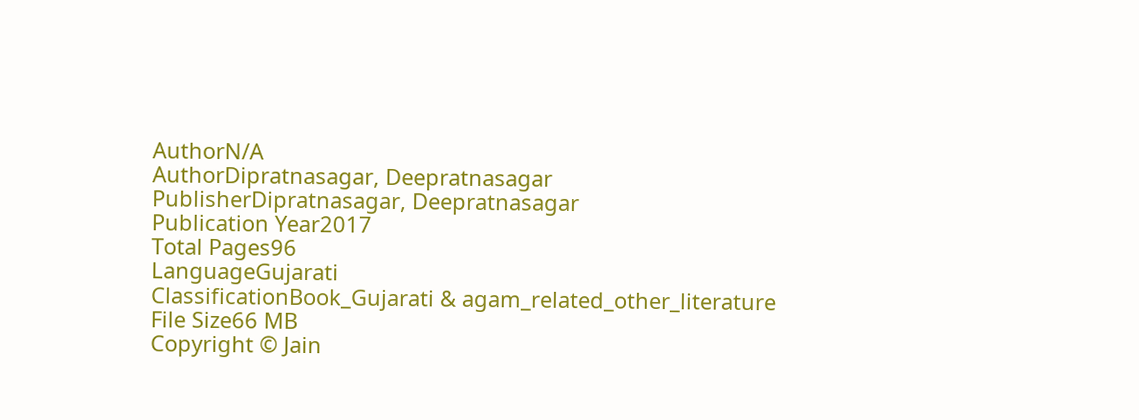AuthorN/A
AuthorDipratnasagar, Deepratnasagar
PublisherDipratnasagar, Deepratnasagar
Publication Year2017
Total Pages96
LanguageGujarati
ClassificationBook_Gujarati & agam_related_other_literature
File Size66 MB
Copyright © Jain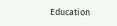Education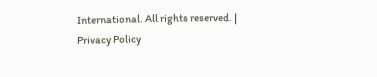International. All rights reserved. | Privacy Policy